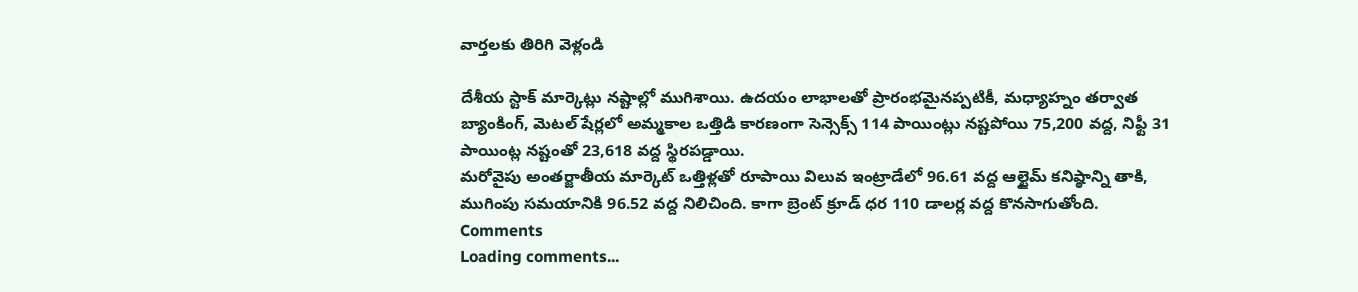వార్తలకు తిరిగి వెళ్లండి

దేశీయ స్టాక్ మార్కెట్లు నష్టాల్లో ముగిశాయి. ఉదయం లాభాలతో ప్రారంభమైనప్పటికీ, మధ్యాహ్నం తర్వాత బ్యాంకింగ్, మెటల్ షేర్లలో అమ్మకాల ఒత్తిడి కారణంగా సెన్సెక్స్ 114 పాయింట్లు నష్టపోయి 75,200 వద్ద, నిఫ్టీ 31 పాయింట్ల నష్టంతో 23,618 వద్ద స్థిరపడ్డాయి.
మరోవైపు అంతర్జాతీయ మార్కెట్ ఒత్తిళ్లతో రూపాయి విలువ ఇంట్రాడేలో 96.61 వద్ద ఆల్టైమ్ కనిష్ఠాన్ని తాకి, ముగింపు సమయానికి 96.52 వద్ద నిలిచింది. కాగా బ్రెంట్ క్రూడ్ ధర 110 డాలర్ల వద్ద కొనసాగుతోంది.
Comments
Loading comments...